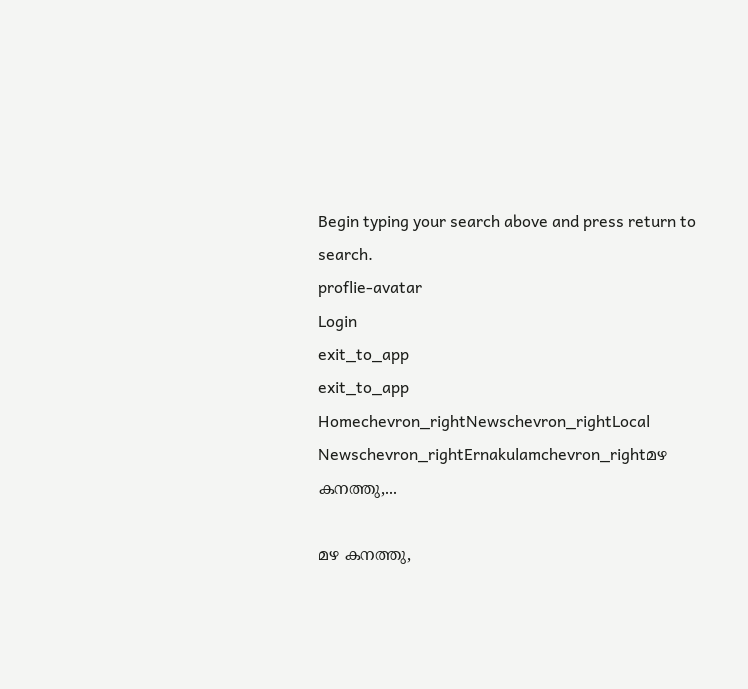Begin typing your search above and press return to search.
proflie-avatar
Login
exit_to_app
exit_to_app
Homechevron_rightNewschevron_rightLocal Newschevron_rightErnakulamchevron_rightമഴ കനത്തു,...

മഴ കനത്തു,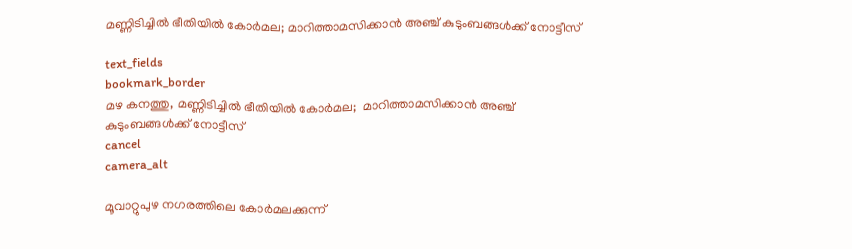മണ്ണിടിച്ചിൽ ഭീതിയിൽ കോർമല; മാറിത്താമസിക്കാൻ അഞ്ച് കുടുംബങ്ങൾക്ക് നോട്ടീസ്

text_fields
bookmark_border
മഴ കനത്തു, മണ്ണിടിച്ചിൽ ഭീതിയിൽ കോർമല;  മാറിത്താമസിക്കാൻ അഞ്ച് കുടുംബങ്ങൾക്ക് നോട്ടീസ്
cancel
camera_alt

മൂവാറ്റുപുഴ നഗരത്തിലെ കോർമലക്കുന്ന്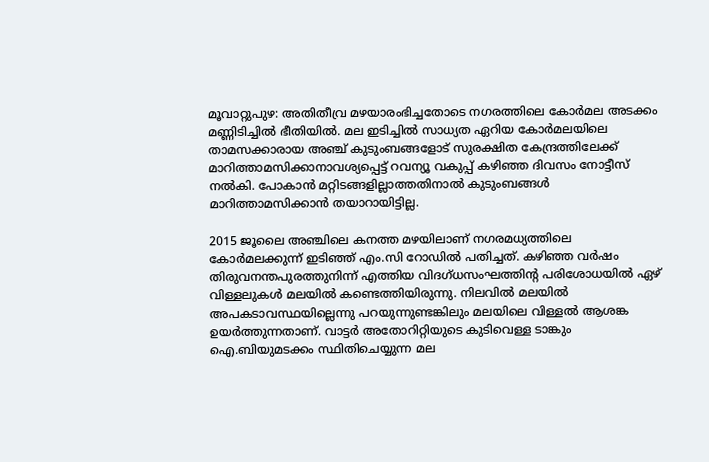മൂവാറ്റുപുഴ: അതിതീവ്ര മഴയാരംഭിച്ചതോടെ നഗരത്തിലെ കോർമല അടക്കം മണ്ണിടിച്ചിൽ ഭീതിയിൽ. മല ഇടിച്ചിൽ സാധ്യത ഏറിയ കോർമലയിലെ താമസക്കാരായ അഞ്ച് കുടുംബങ്ങളോട് സുരക്ഷിത കേന്ദ്രത്തിലേക്ക് മാറിത്താമസിക്കാനാവശ്യപ്പെട്ട് റവന്യൂ വകുപ്പ് കഴിഞ്ഞ ദിവസം നോട്ടീസ് നൽകി. പോകാൻ മറ്റിടങ്ങളില്ലാത്തതിനാൽ കുടുംബങ്ങൾ മാറിത്താമസിക്കാൻ തയാറായിട്ടില്ല.

2015 ജൂലൈ അഞ്ചിലെ കനത്ത മഴയിലാണ് നഗരമധ്യത്തിലെ കോർമലക്കുന്ന് ഇടിഞ്ഞ് എം.സി റോഡിൽ പതിച്ചത്. കഴിഞ്ഞ വർഷം തിരുവനന്തപുരത്തുനിന്ന് എത്തിയ വിദഗ്ധസംഘത്തിന്റ പരിശോധയിൽ ഏഴ് വിള്ളലുകൾ മലയിൽ കണ്ടെത്തിയിരുന്നു. നിലവിൽ മലയിൽ അപകടാവസ്ഥയില്ലെന്നു പറയുന്നുണ്ടങ്കിലും മലയിലെ വിള്ളൽ ആശങ്ക ഉയർത്തുന്നതാണ്. വാട്ടർ അതോറിറ്റിയുടെ കുടിവെള്ള ടാങ്കും ഐ.ബിയുമടക്കം സ്ഥിതിചെയ്യുന്ന മല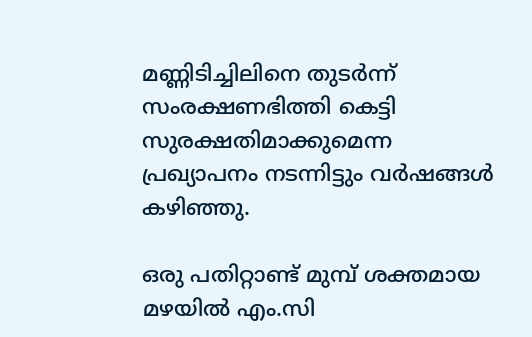മണ്ണിടിച്ചിലിനെ തുടർന്ന് സംരക്ഷണഭിത്തി കെട്ടി സുരക്ഷതിമാക്കുമെന്ന പ്രഖ്യാപനം നടന്നിട്ടും വർഷങ്ങൾ കഴിഞ്ഞു.

ഒരു പതിറ്റാണ്ട് മുമ്പ് ശക്തമായ മഴയിൽ എം.സി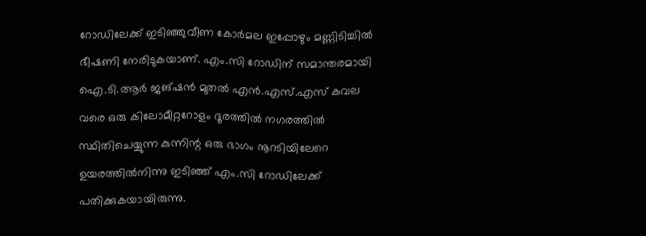റോഡിലേക്ക് ഇടിഞ്ഞുവീണ കോർമല ഇപ്പോഴും മണ്ണിടിച്ചിൽ ഭീഷണി നേരിടുകയാണ്. എം.സി റോഡിന് സമാന്തരമായി ഐ.ടി.ആർ ജങ്ഷൻ മുതൽ എൻ.എസ്.എസ് കവല വരെ ഒരു കിലോമീറ്ററോളം ദൂരത്തിൽ നഗരത്തിൽ സ്ഥിതിചെയ്യുന്ന കുന്നിന്റ ഒരു ഭാഗം നൂറടിയിലേറെ ഉയരത്തിൽനിന്നു ഇടിഞ്ഞ് എം.സി റോഡിലേക്ക് പതിക്കുകയായിരുന്നു.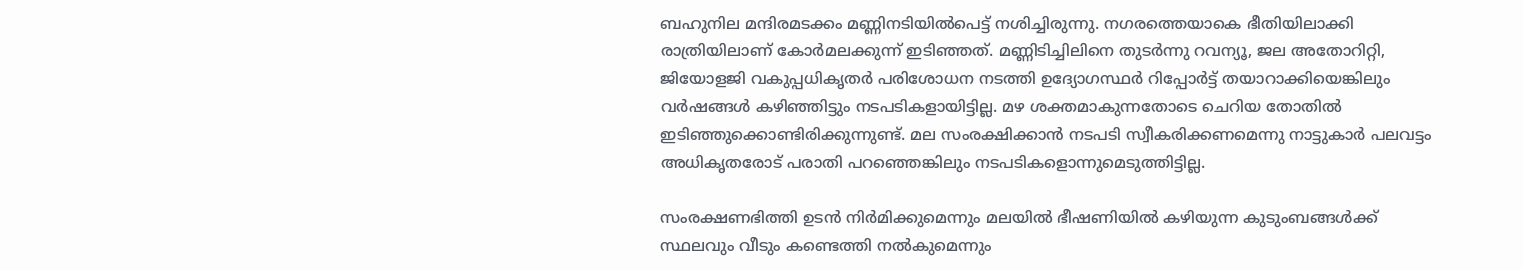ബഹുനില മന്ദിരമടക്കം മണ്ണിനടിയിൽപെട്ട് നശിച്ചിരുന്നു. നഗരത്തെയാകെ ഭീതിയിലാക്കി രാത്രിയിലാണ് കോർമലക്കുന്ന് ഇടിഞ്ഞത്. മണ്ണിടിച്ചിലിനെ തുടർന്നു റവന്യൂ, ജല അതോറിറ്റി, ജിയോളജി വകുപ്പധികൃതർ പരിശോധന നടത്തി ഉദ്യോഗസ്ഥർ റിപ്പോർട്ട് തയാറാക്കിയെങ്കിലും വർഷങ്ങൾ കഴിഞ്ഞിട്ടും നടപടികളായിട്ടില്ല. മഴ ശക്തമാകുന്നതോടെ ചെറിയ തോതിൽ ഇടിഞ്ഞുക്കൊണ്ടിരിക്കുന്നുണ്ട്. മല സംരക്ഷിക്കാൻ നടപടി സ്വീകരിക്കണമെന്നു നാട്ടുകാർ പലവട്ടം അധികൃതരോട് പരാതി പറഞ്ഞെങ്കിലും നടപടികളൊന്നുമെടുത്തിട്ടില്ല.

സംരക്ഷണഭിത്തി ഉടൻ നിർമിക്കുമെന്നും മലയിൽ ഭീഷണിയിൽ കഴിയുന്ന കുടുംബങ്ങൾക്ക് സ്ഥലവും വീടും കണ്ടെത്തി നൽകുമെന്നും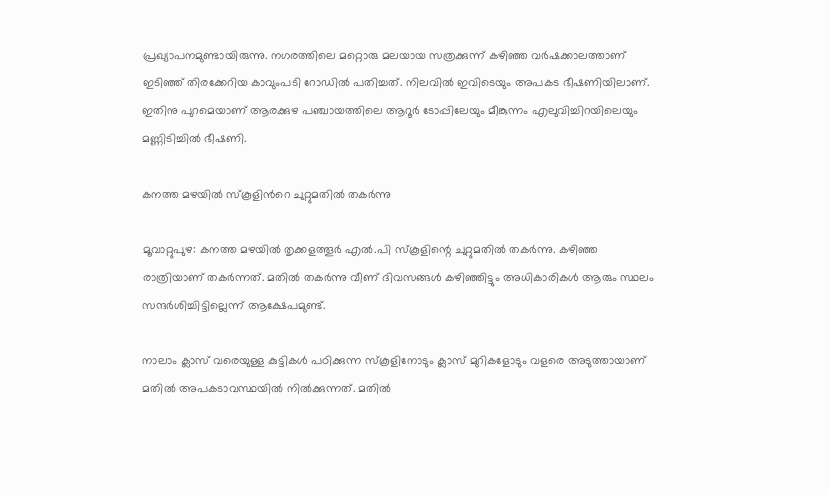പ്രഖ്യാപനമുണ്ടായിരുന്നു. നഗരത്തിലെ മറ്റൊരു മലയായ സത്രക്കുന്ന് കഴിഞ്ഞ വർഷക്കാലത്താണ് ഇടിഞ്ഞ് തിരക്കേറിയ കാവുംപടി റോഡിൽ പതിച്ചത്. നിലവിൽ ഇവിടെയും അപകട ഭീഷണിയിലാണ്. ഇതിനു പുറമെയാണ് ആരക്കുഴ പഞ്ചായത്തിലെ ആറൂർ ടോപ്പിലേയും മീങ്കുന്നം എലുവിച്ചിറയിലെയും മണ്ണിടിച്ചിൽ ഭീഷണി.

കനത്ത മഴയിൽ സ്കൂളിന്‍റെ ചുറ്റുമതിൽ തകർന്നു

മൂവാറ്റുപുഴ: കനത്ത മഴയിൽ തൃക്കളത്തൂർ എൽ.പി സ്കൂളിന്റെ ചുറ്റുമതിൽ തകർന്നു. കഴിഞ്ഞ രാത്രിയാണ് തകർന്നത്. മതിൽ തകർന്നു വീണ് ദിവസങ്ങൾ കഴിഞ്ഞിട്ടും അധികാരികൾ ആരും സ്ഥലം സന്ദർശിച്ചിട്ടില്ലെന്ന് ആക്ഷേപമുണ്ട്.

നാലാം ക്ലാസ് വരെയുള്ള കുട്ടികൾ പഠിക്കുന്ന സ്കൂളിനോടും ക്ലാസ് മുറികളോടും വളരെ അടുത്തായാണ് മതിൽ അപകടാവസ്ഥയിൽ നിൽക്കുന്നത്. മതിൽ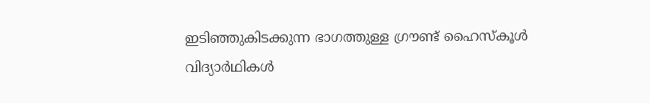ഇടിഞ്ഞുകിടക്കുന്ന ഭാഗത്തുള്ള ഗ്രൗണ്ട് ഹൈസ്കൂൾ വിദ്യാർഥികൾ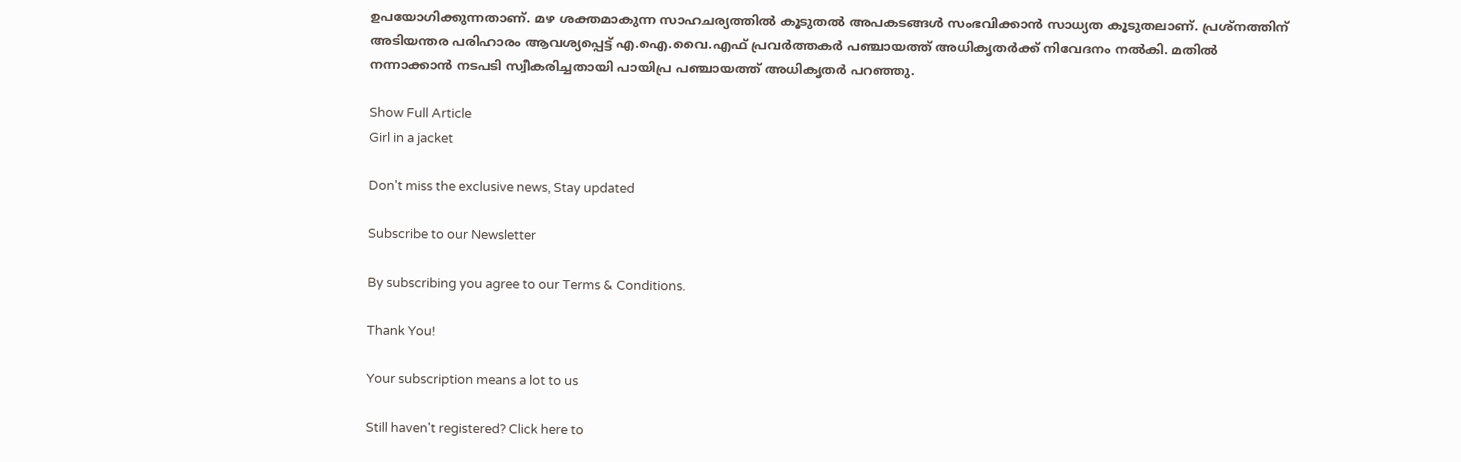ഉപയോഗിക്കുന്നതാണ്. മഴ ശക്തമാകുന്ന സാഹചര്യത്തിൽ കൂടുതൽ അപകടങ്ങൾ സംഭവിക്കാൻ സാധ്യത കൂടുതലാണ്. പ്രശ്‌നത്തിന് അടിയന്തര പരിഹാരം ആവശ്യപ്പെട്ട് എ.ഐ.വൈ.എഫ് പ്രവർത്തകർ പഞ്ചായത്ത് അധികൃതർക്ക് നിവേദനം നൽകി. മതിൽ നന്നാക്കാൻ നടപടി സ്വീകരിച്ചതായി പായിപ്ര പഞ്ചായത്ത് അധികൃതർ പറഞ്ഞു.

Show Full Article
Girl in a jacket

Don't miss the exclusive news, Stay updated

Subscribe to our Newsletter

By subscribing you agree to our Terms & Conditions.

Thank You!

Your subscription means a lot to us

Still haven't registered? Click here to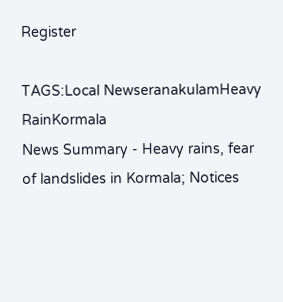Register

TAGS:Local NewseranakulamHeavy RainKormala
News Summary - Heavy rains, fear of landslides in Kormala; Notices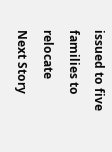issued to five families to relocate
Next Story